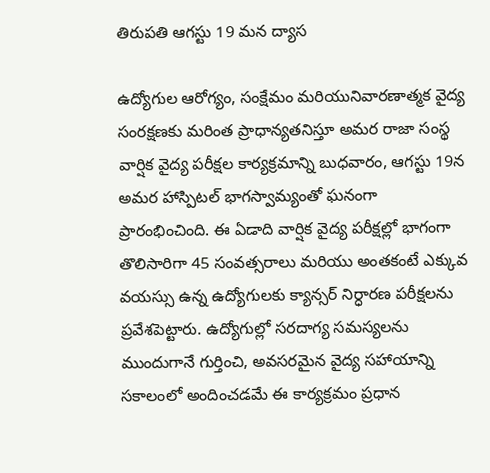తిరుపతి ఆగస్టు 19 మన ద్యాస

ఉద్యోగుల ఆరోగ్యం, సంక్షేమం మరియునివారణాత్మక వైద్య సంరక్షణకు మరింత ప్రాధాన్యతనిస్తూ అమర రాజా సంస్థ వార్షిక వైద్య పరీక్షల కార్యక్రమాన్ని బుధవారం, ఆగస్టు 19న అమర హాస్పిటల్ భాగస్వామ్యంతో ఘనంగా ప్రారంభించింది. ఈ ఏడాది వార్షిక వైద్య పరీక్షల్లో భాగంగా తొలిసారిగా 45 సంవత్సరాలు మరియు అంతకంటే ఎక్కువ వయస్సు ఉన్న ఉద్యోగులకు క్యాన్సర్ నిర్ధారణ పరీక్షలను ప్రవేశపెట్టారు. ఉద్యోగుల్లో సరదాగ్య సమస్యలను ముందుగానే గుర్తించి, అవసరమైన వైద్య సహాయాన్ని సకాలంలో అందించడమే ఈ కార్యక్రమం ప్రధాన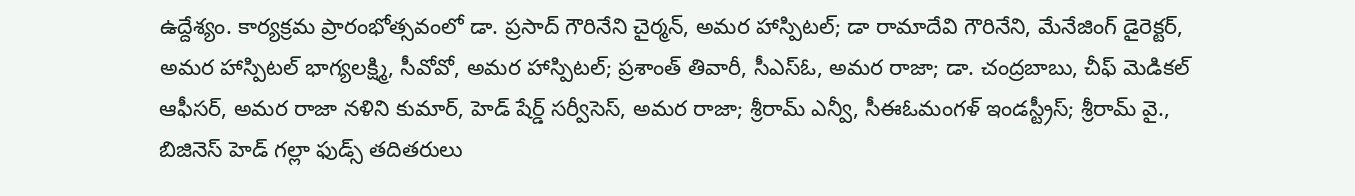ఉద్దేశ్యం. కార్యక్రమ ప్రారంభోత్సవంలో డా. ప్రసాద్ గౌరినేని చైర్మన్, అమర హాస్పిటల్; డా రామాదేవి గౌరినేని, మేనేజింగ్ డైరెక్టర్, అమర హాస్పిటల్ భాగ్యలక్ష్మి, సీవోవో, అమర హాస్పిటల్; ప్రశాంత్ తివారీ, సీఎస్ఓ, అమర రాజా; డా. చంద్రబాబు, చీఫ్ మెడికల్ ఆఫీసర్, అమర రాజా నళిని కుమార్, హెడ్ షేర్డ్ సర్వీసెస్, అమర రాజా; శ్రీరామ్ ఎన్వీ, సీఈఓమంగళ్ ఇండస్ట్రీస్; శ్రీరామ్ వై., బిజినెస్ హెడ్ గల్లా ఫుడ్స్ తదితరులు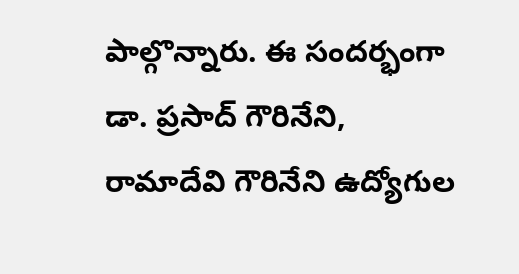పాల్గొన్నారు. ఈ సందర్భంగా డా. ప్రసాద్ గౌరినేని, రామాదేవి గౌరినేని ఉద్యోగుల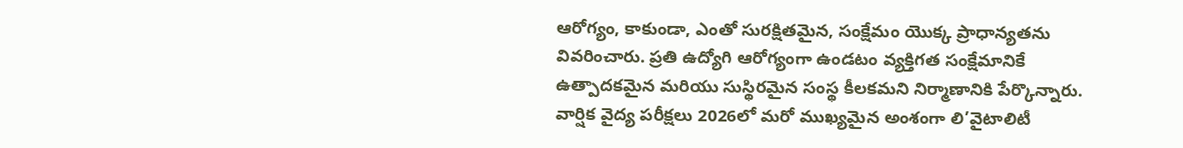ఆరోగ్యం, కాకుండా, ఎంతో సురక్షితమైన, సంక్షేమం యొక్క ప్రాధాన్యతను వివరించారు. ప్రతి ఉద్యోగి ఆరోగ్యంగా ఉండటం వ్యక్తిగత సంక్షేమానికే ఉత్పాదకమైన మరియు సుస్థిరమైన సంస్థ కీలకమని నిర్మాణానికి పేర్కొన్నారు. వార్షిక వైద్య పరీక్షలు 2026లో మరో ముఖ్యమైన అంశంగా లి’వైటాలిటీ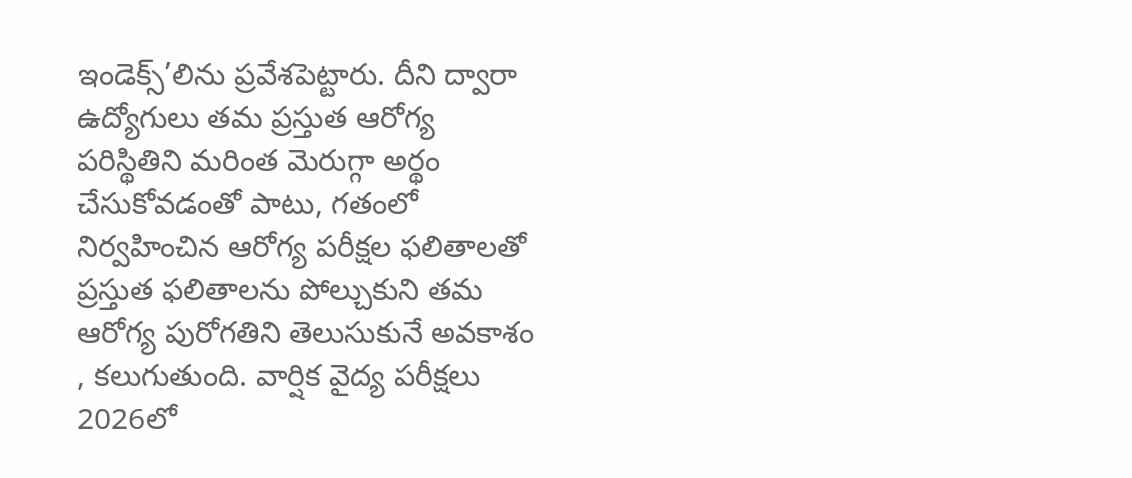ఇండెక్స్’లిను ప్రవేశపెట్టారు. దీని ద్వారా ఉద్యోగులు తమ ప్రస్తుత ఆరోగ్య పరిస్థితిని మరింత మెరుగ్గా అర్థం చేసుకోవడంతో పాటు, గతంలో నిర్వహించిన ఆరోగ్య పరీక్షల ఫలితాలతో ప్రస్తుత ఫలితాలను పోల్చుకుని తమ ఆరోగ్య పురోగతిని తెలుసుకునే అవకాశం , కలుగుతుంది. వార్షిక వైద్య పరీక్షలు 2026లో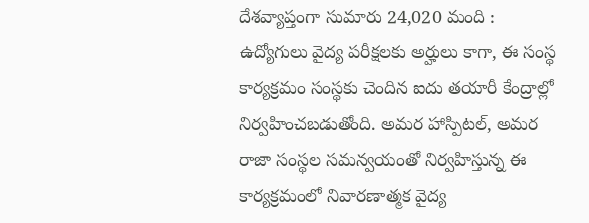దేశవ్యాప్తంగా సుమారు 24,020 మంది : ఉద్యోగులు వైద్య పరీక్షలకు అర్హులు కాగా, ఈ సంస్థ కార్యక్రమం సంస్థకు చెందిన ఐదు తయారీ కేంద్రాల్లో నిర్వహించబడుతోంది. అమర హాస్పిటల్, అమర రాజా సంస్థల సమన్వయంతో నిర్వహిస్తున్న ఈ కార్యక్రమంలో నివారణాత్మక వైద్య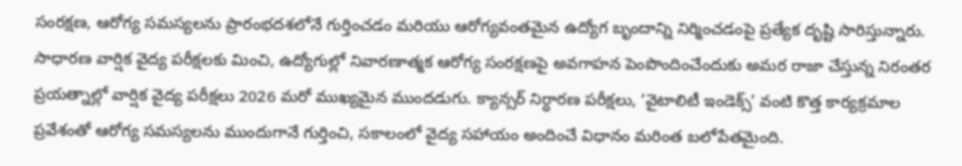సంరక్షణ, ఆరోగ్య సమస్యలను ప్రారంభదశలోనే గుర్తించడం మరియు ఆరోగ్యవంతమైన ఉద్యోగ బృందాన్ని నిర్మించడంపై ప్రత్యేక దృష్టి సారిస్తున్నారు. సాధారణ వార్షిక వైద్య పరీక్షలకు మించి, ఉద్యోగుల్లో నివారణాత్మక ఆరోగ్య సంరక్షణపై అవగాహన పెంపొందించేందుకు అమర రాజా చేస్తున్న నిరంతర ప్రయత్నాల్లో వార్షిక వైద్య పరీక్షలు 2026 మరో ముఖ్యమైన ముందడుగు. క్యాన్సర్ నిర్ధారణ పరీక్షలు, ‘వైటాలిటీ ఇండెక్స్’ వంటి కొత్త కార్యక్రమాల ప్రవేశంతో ఆరోగ్య సమస్యలను ముందుగానే గుర్తించి, సకాలంలో వైద్య సహాయం అందించే విధానం మరింత బలోపేతమైంది.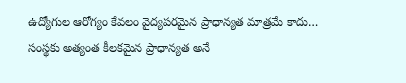ఉద్యోగుల ఆరోగ్యం కేవలం వైద్యపరమైన ప్రాధాన్యత మాత్రమే కాదు… సంస్థకు అత్యంత కీలకమైన ప్రాధాన్యత అనే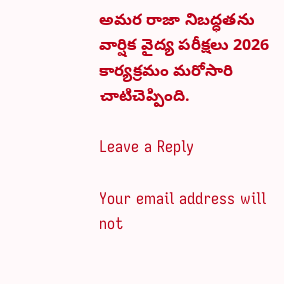అమర రాజా నిబద్ధతను వార్షిక వైద్య పరీక్షలు 2026 కార్యక్రమం మరోసారి చాటిచెప్పింది.

Leave a Reply

Your email address will not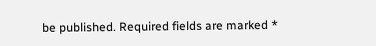be published. Required fields are marked *